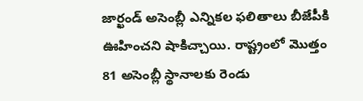జార్ఖండ్ అసెంబ్లీ ఎన్నికల ఫలితాలు బీజేపీకి ఊహించని షాకిచ్చాయి. రాష్ట్రంలో మొత్తం 81 అసెంబ్లీ స్థానాలకు రెండు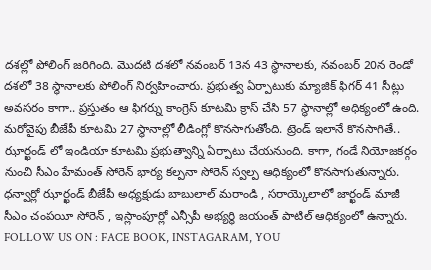దశల్లో పోలింగ్ జరిగింది. మొదటి దశలో నవంబర్ 13న 43 స్థానాలకు, నవంబర్ 20న రెండో దశలో 38 స్థానాలకు పోలింగ్ నిర్వహించారు. ప్రభుత్వ ఏర్పాటుకు మ్యాజిక్ ఫిగర్ 41 సీట్లు అవసరం కాగా.. ప్రస్తుతం ఆ ఫిగర్ను కాంగ్రెస్ కూటమి క్రాస్ చేసి 57 స్థానాల్లో అధిక్యంలో ఉంది. మరోవైపు బీజేపీ కూటమి 27 స్థానాల్లో లీడింగ్లో కొనసాగుతోంది. ట్రెండ్ ఇలానే కొనసాగితే.. ఝార్ఖండ్ లో ఇండియా కూటమి ప్రభుత్వాన్ని ఏర్పాటు చేయనుంది. కాగా, గండే నియోజకర్గం నుంచి సీఎం హేమంత్ సోరెన్ భార్య కల్పనా సోరెన్ స్వల్ప ఆధిక్యంలో కొనసాగుతున్నారు. ధన్వార్లో ఝార్ఖండ్ బీజేపీ అధ్యక్షుడు బాబులాల్ మరాండి , సరాయ్కెలాలో జార్ఖండ్ మాజీ సీఎం చంపయీ సోరెన్ , ఇస్లాంపూర్లో ఎన్సీపీ అభ్యర్థి జయంత్ పాటిల్ ఆధిక్యంలో ఉన్నారు.
FOLLOW US ON : FACE BOOK, INSTAGARAM, YOU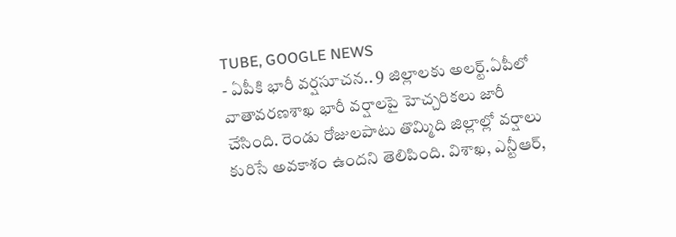TUBE, GOOGLE NEWS
- ఏపీకి భారీ వర్షసూచన.. 9 జిల్లాలకు అలర్ట్.ఏపీలో వాతావరణశాఖ భారీ వర్షాలపై హెచ్చరికలు జారీ చేసింది. రెండు రోజులపాటు తొమ్మిది జిల్లాల్లో వర్షాలు కురిసే అవకాశం ఉందని తెలిపింది. విశాఖ, ఎన్టీఆర్,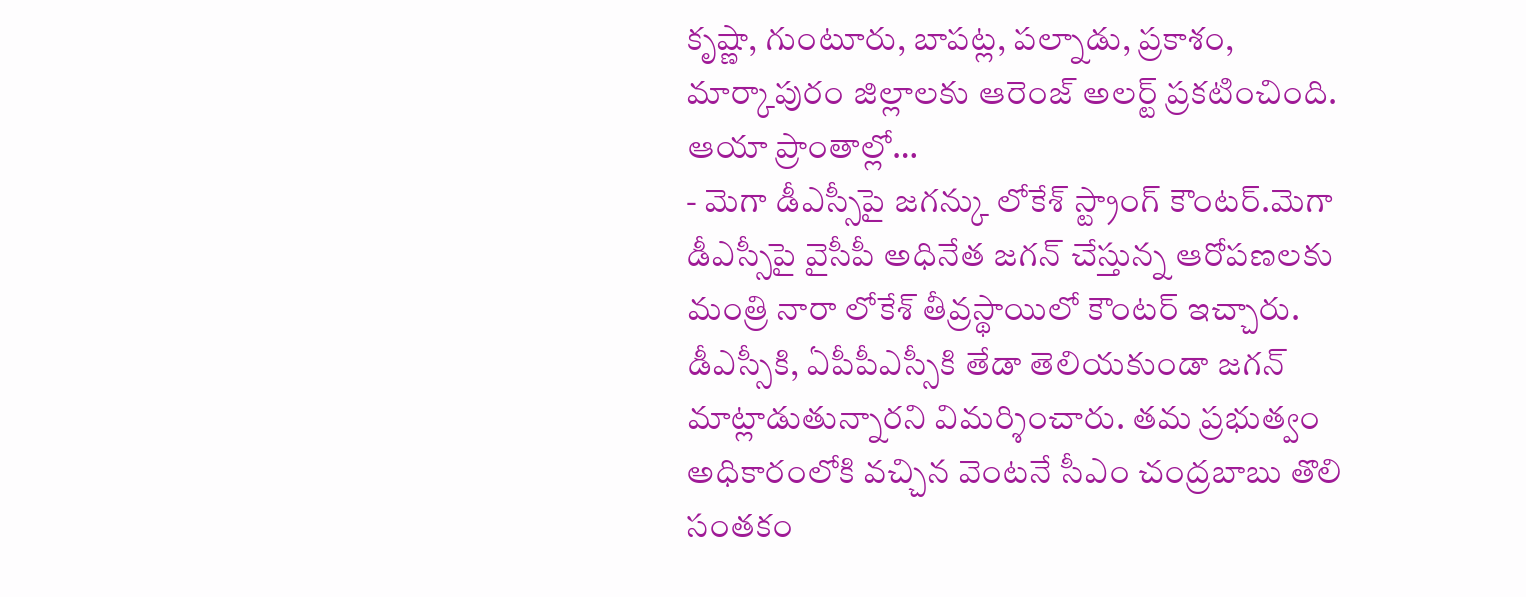కృష్ణా, గుంటూరు, బాపట్ల, పల్నాడు, ప్రకాశం, మార్కాపురం జిల్లాలకు ఆరెంజ్ అలర్ట్ ప్రకటించింది. ఆయా ప్రాంతాల్లో…
- మెగా డీఎస్సీపై జగన్కు లోకేశ్ స్ట్రాంగ్ కౌంటర్.మెగా డీఎస్సీపై వైసీపీ అధినేత జగన్ చేస్తున్న ఆరోపణలకు మంత్రి నారా లోకేశ్ తీవ్రస్థాయిలో కౌంటర్ ఇచ్చారు. డీఎస్సీకి, ఏపీపీఎస్సీకి తేడా తెలియకుండా జగన్ మాట్లాడుతున్నారని విమర్శించారు. తమ ప్రభుత్వం అధికారంలోకి వచ్చిన వెంటనే సీఎం చంద్రబాబు తొలి సంతకం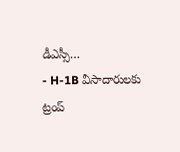డీఎస్సీ…
- H-1B వీసాదారులకు ట్రంప్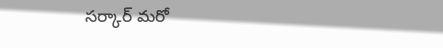సర్కార్ మరో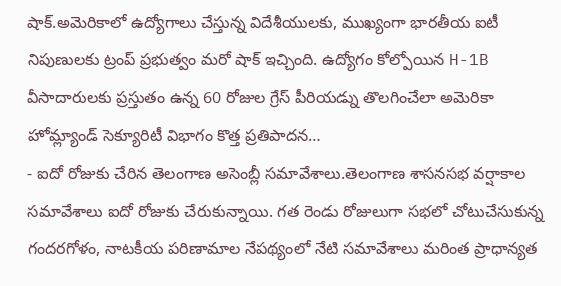షాక్.అమెరికాలో ఉద్యోగాలు చేస్తున్న విదేశీయులకు, ముఖ్యంగా భారతీయ ఐటీ నిపుణులకు ట్రంప్ ప్రభుత్వం మరో షాక్ ఇచ్చింది. ఉద్యోగం కోల్పోయిన H-1B వీసాదారులకు ప్రస్తుతం ఉన్న 60 రోజుల గ్రేస్ పీరియడ్ను తొలగించేలా అమెరికా హోమ్ల్యాండ్ సెక్యూరిటీ విభాగం కొత్త ప్రతిపాదన…
- ఐదో రోజుకు చేరిన తెలంగాణ అసెంబ్లీ సమావేశాలు.తెలంగాణ శాసనసభ వర్షాకాల సమావేశాలు ఐదో రోజుకు చేరుకున్నాయి. గత రెండు రోజులుగా సభలో చోటుచేసుకున్న గందరగోళం, నాటకీయ పరిణామాల నేపథ్యంలో నేటి సమావేశాలు మరింత ప్రాధాన్యత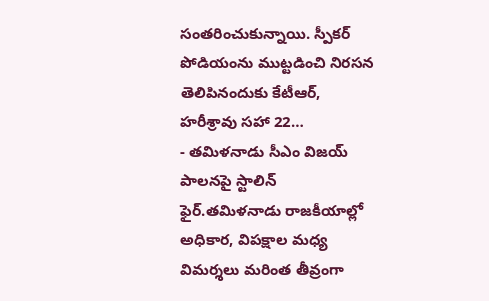సంతరించుకున్నాయి. స్పీకర్ పోడియంను ముట్టడించి నిరసన తెలిపినందుకు కేటీఆర్, హరీశ్రావు సహా 22…
- తమిళనాడు సీఎం విజయ్ పాలనపై స్టాలిన్ ఫైర్.తమిళనాడు రాజకీయాల్లో అధికార, విపక్షాల మధ్య విమర్శలు మరింత తీవ్రంగా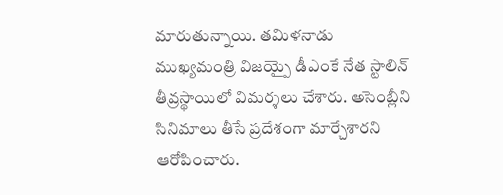మారుతున్నాయి. తమిళనాడు ముఖ్యమంత్రి విజయ్పై డీఎంకే నేత స్టాలిన్ తీవ్రస్థాయిలో విమర్శలు చేశారు. అసెంబ్లీని సినిమాలు తీసే ప్రదేశంగా మార్చేశారని ఆరోపించారు.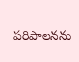పరిపాలనను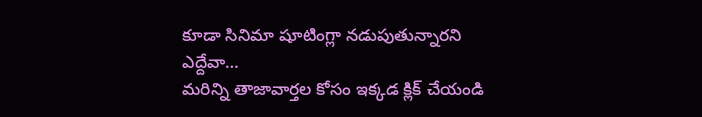కూడా సినిమా షూటింగ్లా నడుపుతున్నారని ఎద్దేవా…
మరిన్ని తాజావార్తల కోసం ఇక్కడ క్లిక్ చేయండి